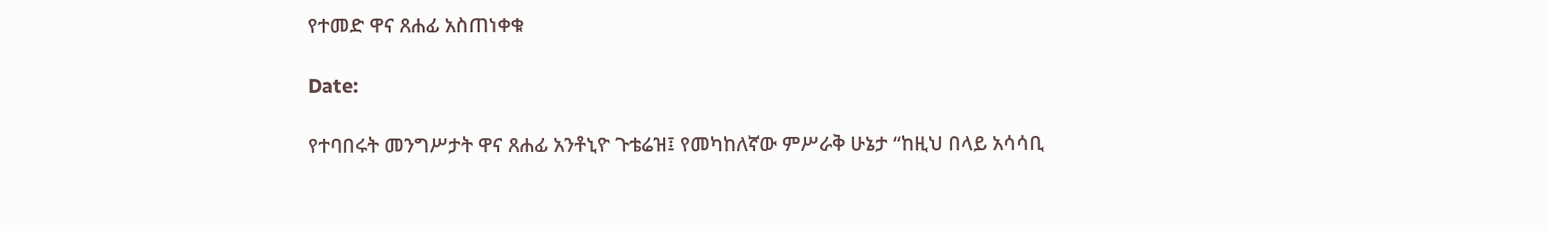የተመድ ዋና ጸሐፊ አስጠነቀቁ

Date:

የተባበሩት መንግሥታት ዋና ጸሐፊ አንቶኒዮ ጉቴሬዝ፤ የመካከለኛው ምሥራቅ ሁኔታ “ከዚህ በላይ አሳሳቢ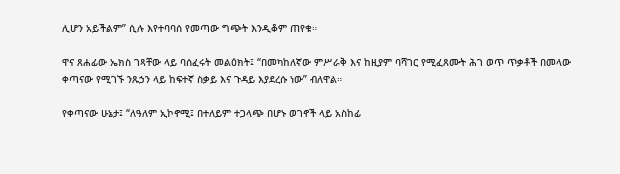ሊሆን አይችልም” ሲሉ እየተባባሰ የመጣው ግጭት እንዲቆም ጠየቁ።

ዋና ጸሐፊው ኤክስ ገጻቸው ላይ ባሰፈሩት መልዕክት፤ “በመካከለኛው ምሥራቅ እና ከዚያም ባሻገር የሚፈጸሙት ሕገ ወጥ ጥቃቶች በመላው ቀጣናው የሚገኙ ንጹኃን ላይ ከፍተኛ ስቃይ እና ጉዳይ እያደረሱ ነው” ብለዋል።

የቀጣናው ሁኔታ፤ “ለዓለም ኢኮኖሚ፤ በተለይም ተጋላጭ በሆኑ ወገኖች ላይ አስከፊ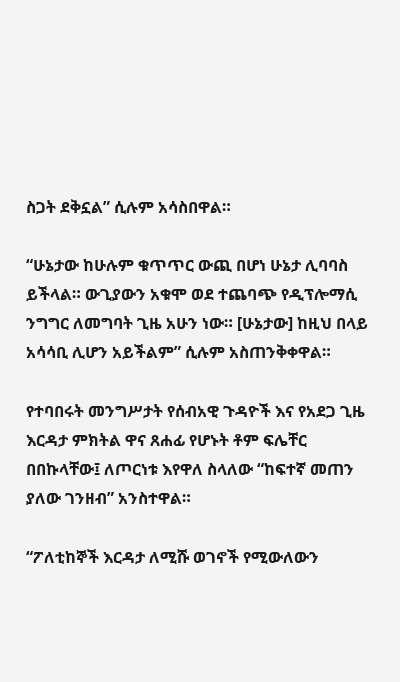ስጋት ደቅኗል” ሲሉም አሳስበዋል።

“ሁኔታው ከሁሉም ቁጥጥር ውጪ በሆነ ሁኔታ ሊባባስ ይችላል። ውጊያውን አቁሞ ወደ ተጨባጭ የዲፕሎማሲ ንግግር ለመግባት ጊዜ አሁን ነው። [ሁኔታው] ከዚህ በላይ አሳሳቢ ሊሆን አይችልም” ሲሉም አስጠንቅቀዋል።

የተባበሩት መንግሥታት የሰብአዊ ጉዳዮች እና የአደጋ ጊዜ እርዳታ ምክትል ዋና ጸሐፊ የሆኑት ቶም ፍሌቸር በበኩላቸው፤ ለጦርነቱ እየዋለ ስላለው “ከፍተኛ መጠን ያለው ገንዘብ” አንስተዋል።

“ፖለቲከኞች እርዳታ ለሚሹ ወገኖች የሚውለውን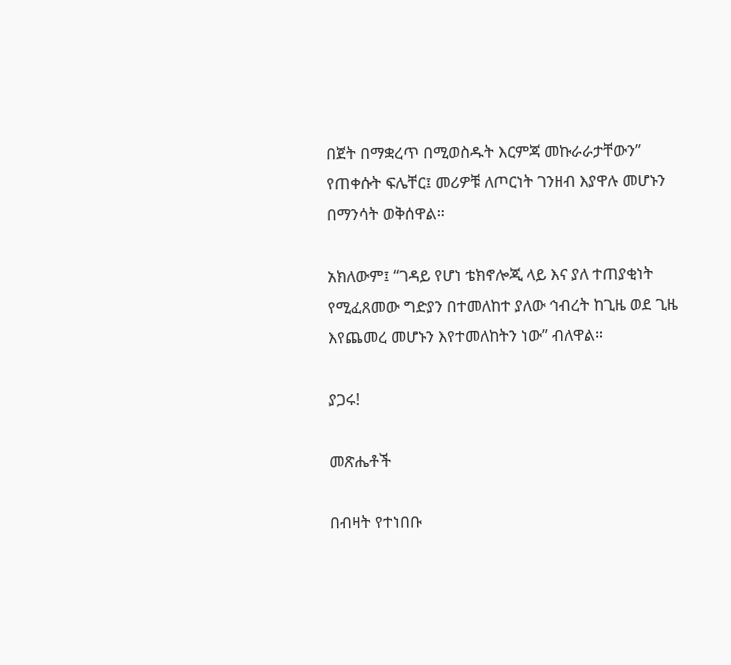በጀት በማቋረጥ በሚወስዱት እርምጃ መኩራራታቸውን” የጠቀሱት ፍሌቸር፤ መሪዎቹ ለጦርነት ገንዘብ እያዋሉ መሆኑን በማንሳት ወቅሰዋል።

አክለውም፤ “ገዳይ የሆነ ቴክኖሎጂ ላይ እና ያለ ተጠያቂነት የሚፈጸመው ግድያን በተመለከተ ያለው ኅብረት ከጊዜ ወደ ጊዜ እየጨመረ መሆኑን እየተመለከትን ነው” ብለዋል።

ያጋሩ!

መጽሔቶች

በብዛት የተነበቡ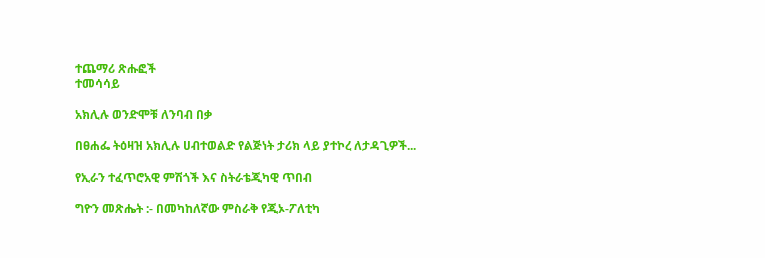ተጨማሪ ጽሑፎች
ተመሳሳይ

አክሊሉ ወንድሞቹ ለንባብ በቃ

በፀሐፌ ትዕዛዝ አክሊሉ ሀብተወልድ የልጅነት ታሪክ ላይ ያተኮረ ለታዳጊዎች...

የኢራን ተፈጥሮአዊ ምሽጎች እና ስትራቴጂካዊ ጥበብ

ግዮን መጽሔት :- በመካከለኛው ምስራቅ የጂኦ-ፖለቲካ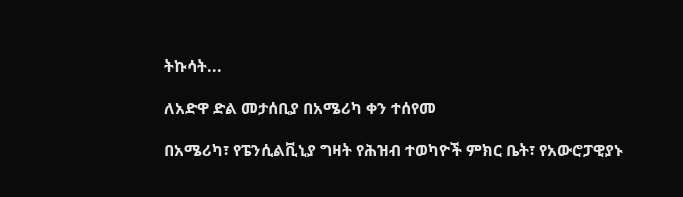ትኩሳት...

ለአድዋ ድል መታሰቢያ በአሜሪካ ቀን ተሰየመ

በአሜሪካ፣ የፔንሲልቪኒያ ግዛት የሕዝብ ተወካዮች ምክር ቤት፣ የአውሮፓዊያኑ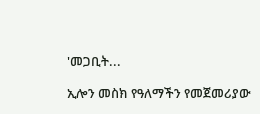'መጋቢት...

ኢሎን መስክ የዓለማችን የመጀመሪያው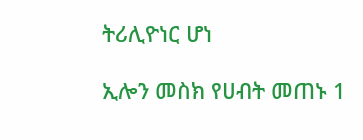ትሪሊዮነር ሆነ

ኢሎን መስክ የሀብት መጠኑ 1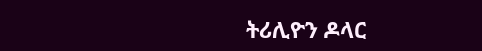ትሪሊዮን ዶላር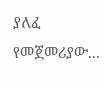ያለፈ የመጀመሪያው...